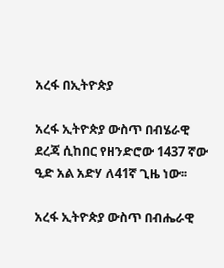አረፋ በኢትዮጵያ

አረፋ ኢትዮጵያ ውስጥ በብሄራዊ ደረጃ ሲከበር የዘንድሮው 1437 ኛው ዒድ አል አድሃ ለ41ኛ ጊዜ ነው፡፡

አረፋ ኢትዮጵያ ውስጥ በብሔራዊ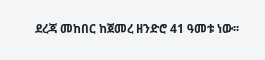ደረጃ መከበር ከጀመረ ዘንድሮ 41 ዓመቱ ነው፡፡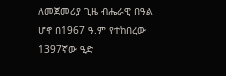ለመጀመሪያ ጊዜ ብሔራዊ በዓል ሆኖ በ1967 ዓ.ም የተከበረው 1397ኛው ዒድ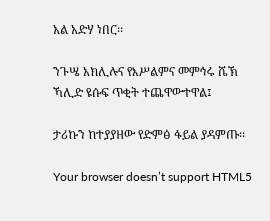አል አድሃ ነበር፡፡

ንጉሤ አክሊሉና የእሥልምና መምኅሩ ሼኽ ኻሊድ ዩሱፍ ጥቂት ተጨዋውተዋል፤

ታሪኩን ከተያያዘው የድምፅ ፋይል ያዳምጡ፡፡

Your browser doesn’t support HTML5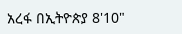አረፋ በኢትዮጵያ 8'10"